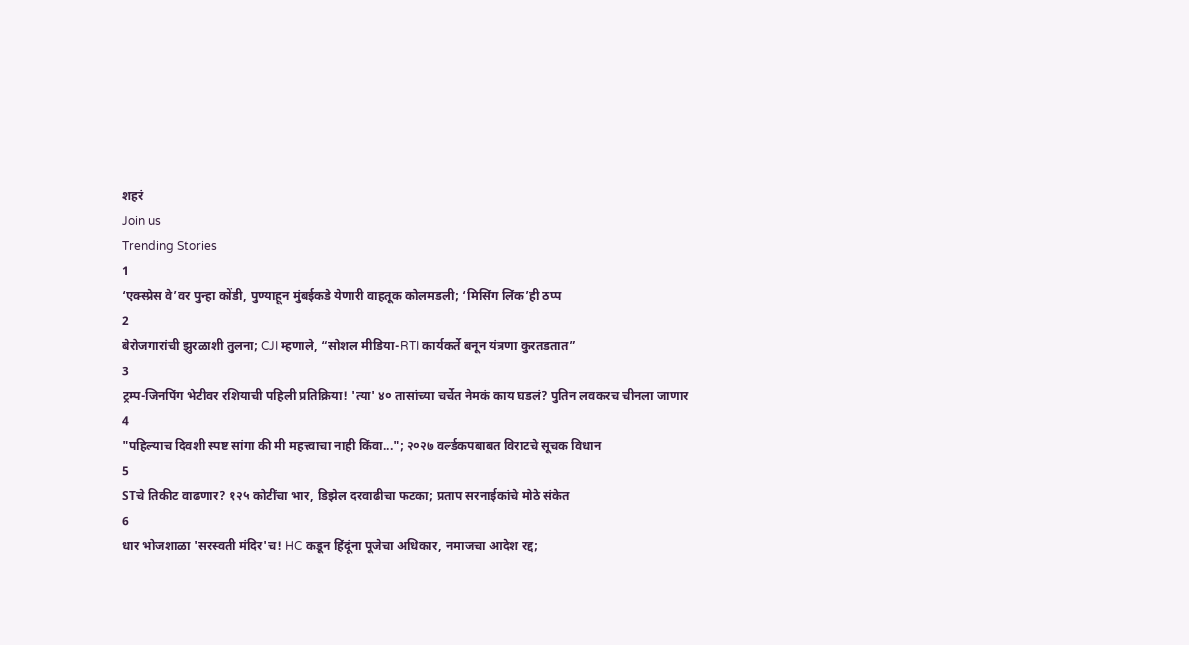शहरं
Join us
Trending Stories
1
‘एक्स्प्रेस वे’वर पुन्हा कोंडी, पुण्याहून मुंबईकडे येणारी वाहतूक कोलमडली; ‘मिसिंग लिंक’ही ठप्प
2
बेरोजगारांची झुरळाशी तुलना; CJI म्हणाले, “सोशल मीडिया-RTI कार्यकर्ते बनून यंत्रणा कुरतडतात”
3
ट्रम्प-जिनपिंग भेटीवर रशियाची पहिली प्रतिक्रिया! 'त्या' ४० तासांच्या चर्चेत नेमकं काय घडलं? पुतिन लवकरच चीनला जाणार
4
"पहिल्याच दिवशी स्पष्ट सांगा की मी महत्त्वाचा नाही किंवा..."; २०२७ वर्ल्डकपबाबत विराटचे सूचक विधान
5
STचे तिकीट वाढणार? १२५ कोटींचा भार, डिझेल दरवाढीचा फटका; प्रताप सरनाईकांचे मोठे संकेत
6
धार भोजशाळा 'सरस्वती मंदिर'च! HC कडून हिंदूंना पूजेचा अधिकार, नमाजचा आदेश रद्द;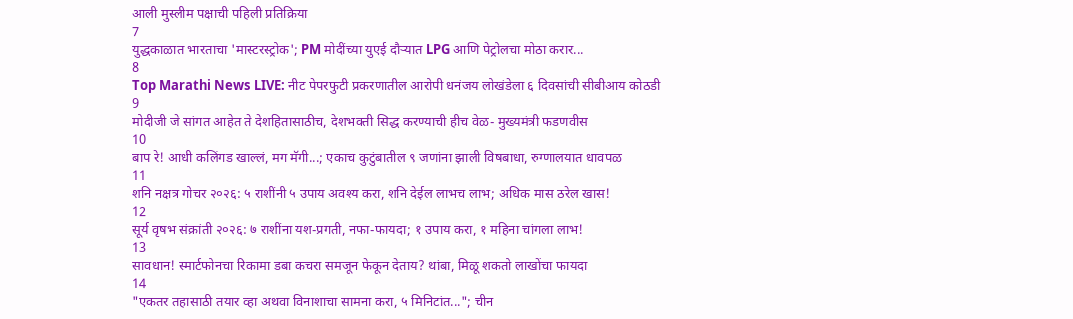आली मुस्लीम पक्षाची पहिली प्रतिक्रिया
7
युद्धकाळात भारताचा 'मास्टरस्ट्रोक'; PM मोदींच्या युएई दौऱ्यात LPG आणि पेट्रोलचा मोठा करार...
8
Top Marathi News LIVE: नीट पेपरफुटी प्रकरणातील आरोपी धनंजय लोखंडेला ६ दिवसांची सीबीआय कोठडी
9
मोदीजी जे सांगत आहेत ते देशहितासाठीच, देशभक्ती सिद्ध करण्याची हीच वेळ- मुख्यमंत्री फडणवीस
10
बाप रे! आधी कलिंगड खाल्लं, मग मॅगी...; एकाच कुटुंबातील ९ जणांना झाली विषबाधा, रुग्णालयात धावपळ
11
शनि नक्षत्र गोचर २०२६: ५ राशींनी ५ उपाय अवश्य करा, शनि देईल लाभच लाभ; अधिक मास ठरेल खास!
12
सूर्य वृषभ संक्रांती २०२६: ७ राशींना यश-प्रगती, नफा-फायदा; १ उपाय करा, १ महिना चांगला लाभ!
13
सावधान! स्मार्टफोनचा रिकामा डबा कचरा समजून फेकून देताय? थांबा, मिळू शकतो लाखोंचा फायदा
14
"एकतर तहासाठी तयार व्हा अथवा विनाशाचा सामना करा, ५ मिनिटांत..."; चीन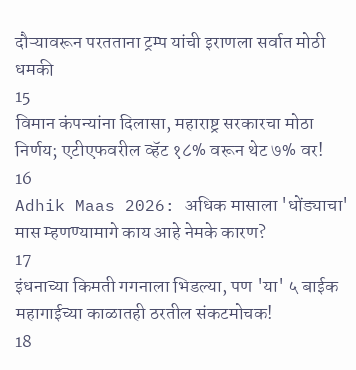दौऱ्यावरून परतताना ट्रम्प यांची इराणला सर्वात मोठी धमकी
15
विमान कंपन्यांना दिलासा, महाराष्ट्र सरकारचा मोठा निर्णय; एटीएफवरील व्हॅट १८% वरून थेट ७% वर!
16
Adhik Maas 2026: अधिक मासाला 'धोंड्याचा' मास म्हणण्यामागे काय आहे नेमके कारण?
17
इंधनाच्या किमती गगनाला भिडल्या, पण 'या' ५ बाईक महागाईच्या काळातही ठरतील संकटमोचक!
18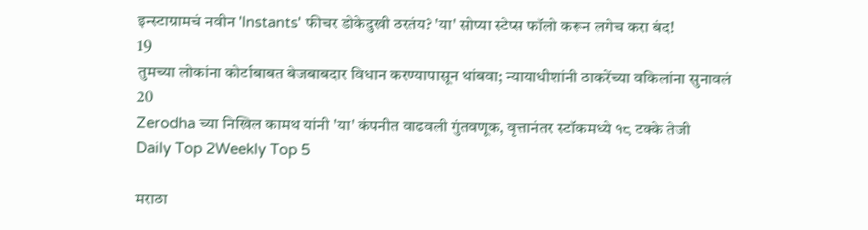इन्स्टाग्रामचं नवीन 'Instants' फीचर डोकेदुखी ठरतंय? 'या' सोप्या स्टेप्स फॉलो करून लगेच करा बंद!
19
तुमच्या लोकांना कोर्टाबाबत बेजबाबदार विधान करण्यापासून थांबवा; न्यायाधीशांनी ठाकरेंच्या वकिलांना सुनावलं
20
Zerodha च्या निखिल कामथ यांनी 'या' कंपनीत वाढवली गुंतवणूक, वृत्तानंतर स्टॉकमध्ये १८ टक्के तेजी
Daily Top 2Weekly Top 5

मराठा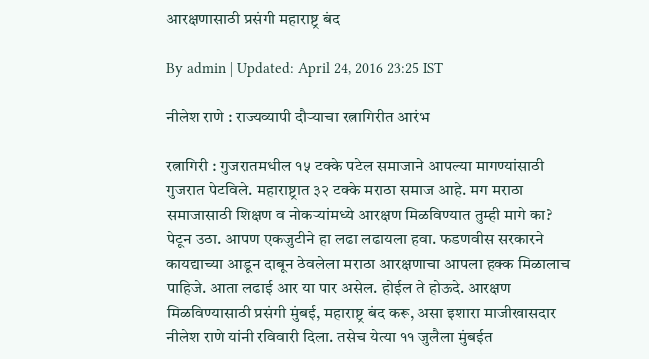आरक्षणासाठी प्रसंगी महाराष्ट्र बंद

By admin | Updated: April 24, 2016 23:25 IST

नीलेश राणे : राज्यव्यापी दौऱ्याचा रत्नागिरीत आरंभ

रत्नागिरी : गुजरातमधील १५ टक्के पटेल समाजाने आपल्या मागण्यांसाठी गुजरात पेटविले. महाराष्ट्रात ३२ टक्के मराठा समाज आहे. मग मराठा समाजासाठी शिक्षण व नोकऱ्यांमध्ये आरक्षण मिळविण्यात तुम्ही मागे का? पेटून उठा. आपण एकजुटीने हा लढा लढायला हवा. फडणवीस सरकारने कायद्याच्या आडून दाबून ठेवलेला मराठा आरक्षणाचा आपला हक्क मिळालाच पाहिजे. आता लढाई आर या पार असेल. होईल ते होऊदे. आरक्षण मिळविण्यासाठी प्रसंगी मुंबई, महाराष्ट्र बंद करू, असा इशारा माजीखासदार नीलेश राणे यांनी रविवारी दिला. तसेच येत्या ११ जुलैला मुंबईत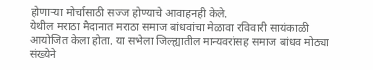होणाऱ्या मोर्चासाठी सज्ज होण्याचे आवाहनही केले.
येथील मराठा मैदानात मराठा समाज बांधवांचा मेळावा रविवारी सायंकाळी आयोजित केला होता. या सभेला जिल्ह्यातील मान्यवरांसह समाज बांधव मोठ्या संख्येने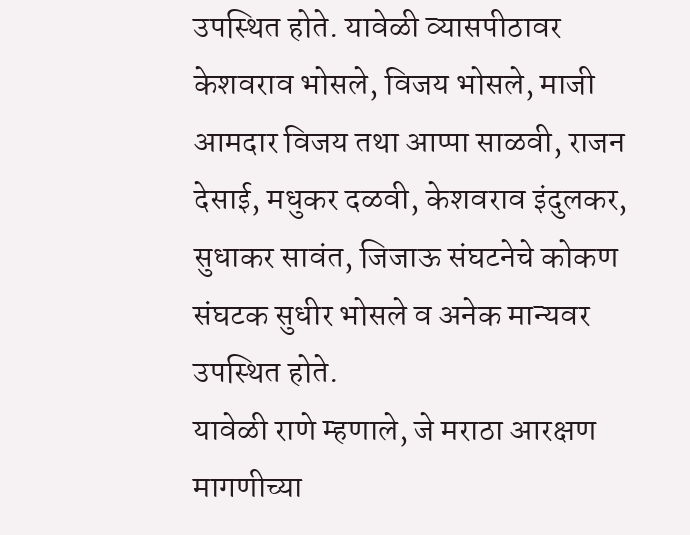उपस्थित होते. यावेळी व्यासपीठावर केशवराव भोसले, विजय भोसले, माजी आमदार विजय तथा आप्पा साळवी, राजन देसाई, मधुकर दळवी, केशवराव इंदुलकर, सुधाकर सावंत, जिजाऊ संघटनेचे कोकण संघटक सुधीर भोसले व अनेक मान्यवर उपस्थित होते.
यावेळी राणे म्हणाले, जे मराठा आरक्षण मागणीच्या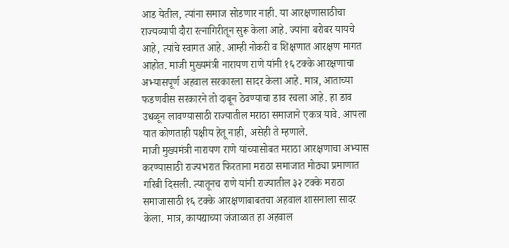आड येतील, त्यांना समाज सोडणार नाही. या आरक्षणासाठीचा राज्यव्यापी दौरा रत्नागिरीतून सुरू केला आहे. ज्यांना बरोबर यायचे आहे, त्यांचे स्वागत आहे. आम्ही नोकरी व शिक्षणात आरक्षण मागत आहोत. माजी मुख्यमंत्री नारायण राणे यांनी १६ टक्के आरक्षणाचा अभ्यासपूर्ण अहवाल सरकारला सादर केला आहे. मात्र, आताच्या फडणवीस सरकारने तो दाबून ठेवण्याचा डाव रचला आहे. हा डाव उधळून लावण्यासाठी राज्यातील मराठा समाजाने एकत्र यावे. आपला यात कोणताही पक्षीय हेतू नाही, असेही ते म्हणाले.
माजी मुख्यमंत्री नारायण राणे यांच्यासोबत मराठा आरक्षणाचा अभ्यास करण्यासाठी राज्यभरात फिरताना मराठा समाजात मोठ्या प्रमाणात गरिबी दिसली. त्यातूनच राणे यांनी राज्यातील ३२ टक्के मराठा समाजासाठी १६ टक्के आरक्षणाबाबतचा अहवाल शासनाला सादर केला. मात्र, कायद्याच्या जंजाळात हा अहवाल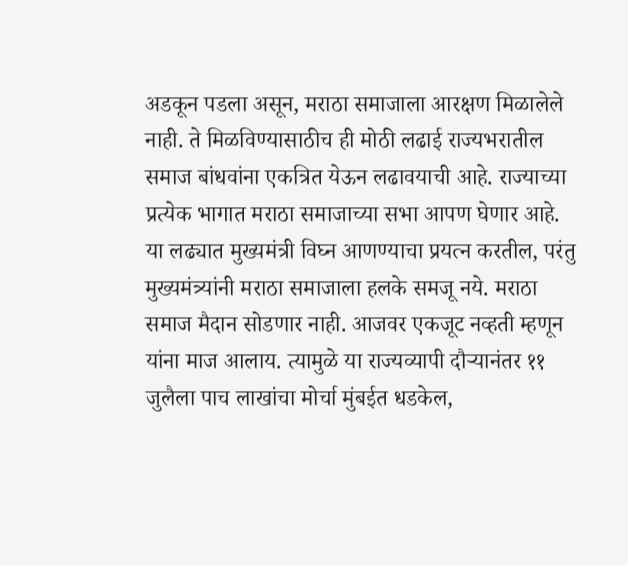अडकून पडला असून, मराठा समाजाला आरक्षण मिळालेले नाही. ते मिळविण्यासाठीच ही मोठी लढाई राज्यभरातील समाज बांधवांना एकत्रित येऊन लढावयाची आहे. राज्याच्या प्रत्येक भागात मराठा समाजाच्या सभा आपण घेणार आहे. या लढ्यात मुख्यमंत्री विघ्न आणण्याचा प्रयत्न करतील, परंतु मुख्यमंत्र्यांनी मराठा समाजाला हलके समजू नये. मराठा समाज मैदान सोडणार नाही. आजवर एकजूट नव्हती म्हणून यांना माज आलाय. त्यामुळे या राज्यव्यापी दौऱ्यानंतर ११ जुलैला पाच लाखांचा मोर्चा मुंबईत धडकेल,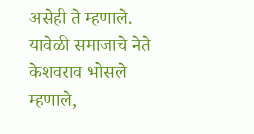असेही ते म्हणाले. यावेळी समाजाचे नेते केशवराव भोसले म्हणाले,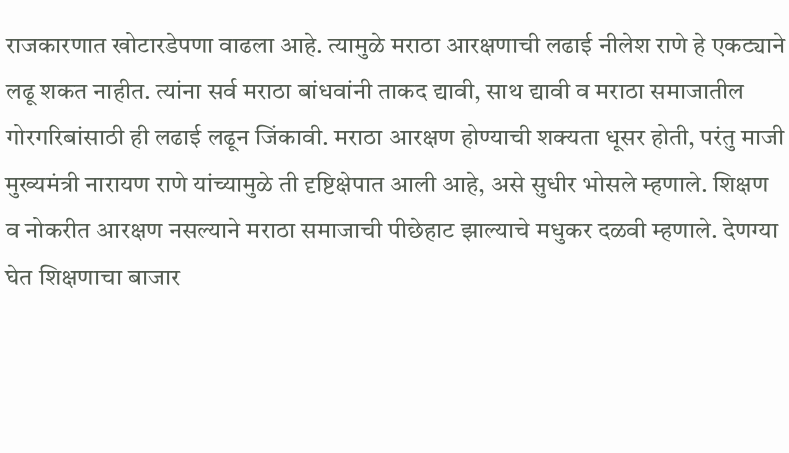राजकारणात खोटारडेपणा वाढला आहे. त्यामुळे मराठा आरक्षणाची लढाई नीलेश राणे हे एकट्याने लढू शकत नाहीत. त्यांना सर्व मराठा बांधवांनी ताकद द्यावी, साथ द्यावी व मराठा समाजातील गोरगरिबांसाठी ही लढाई लढून जिंकावी. मराठा आरक्षण होण्याची शक्यता धूसर होती, परंतु माजी मुख्यमंत्री नारायण राणे यांच्यामुळे ती दृष्टिक्षेपात आली आहे, असे सुधीर भोसले म्हणाले. शिक्षण व नोकरीत आरक्षण नसल्याने मराठा समाजाची पीछेहाट झाल्याचे मधुकर दळवी म्हणाले. देणग्या घेत शिक्षणाचा बाजार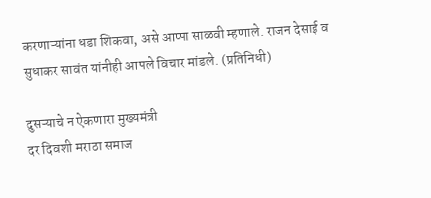करणाऱ्यांना धडा शिकवा, असे आप्पा साळवी म्हणाले. राजन देसाई व सुधाकर सावंत यांनीही आपले विचार मांडले. (प्रतिनिधी)

दुसऱ्याचे न ऐकणारा मुख्यमंत्री
दर दिवशी मराठा समाज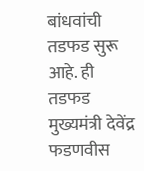बांधवांची तडफड सुरू आहे. ही तडफड मुख्यमंत्री देवेंद्र फडणवीस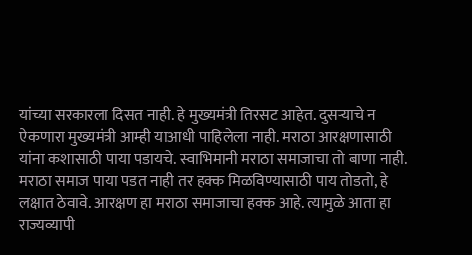यांच्या सरकारला दिसत नाही. हे मुख्यमंत्री तिरसट आहेत. दुसऱ्याचे न ऐकणारा मुख्यमंत्री आम्ही याआधी पाहिलेला नाही. मराठा आरक्षणासाठी यांना कशासाठी पाया पडायचे. स्वाभिमानी मराठा समाजाचा तो बाणा नाही. मराठा समाज पाया पडत नाही तर हक्क मिळविण्यासाठी पाय तोडतो, हे लक्षात ठेवावे. आरक्षण हा मराठा समाजाचा हक्क आहे. त्यामुळे आता हा राज्यव्यापी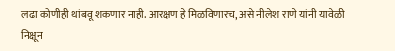लढा कोणीही थांबवू शकणार नाही. आरक्षण हे मिळविणारच, असे नीलेश राणे यांनी यावेळी निक्षून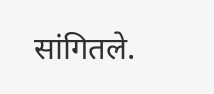सांगितले.